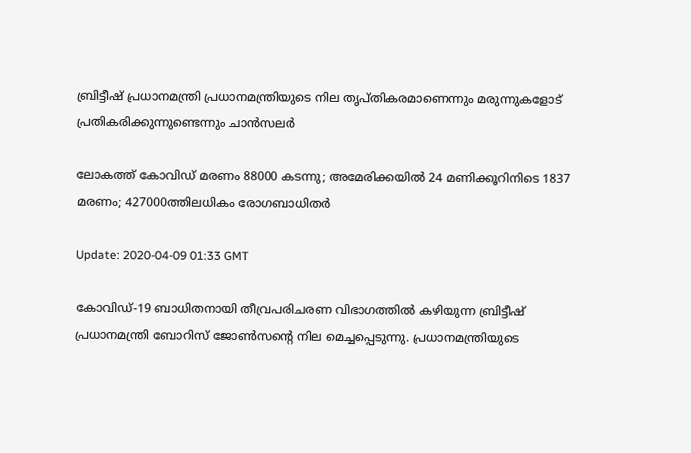ബ്രിട്ടീഷ് പ്രധാനമന്ത്രി പ്രധാനമന്ത്രിയുടെ നില തൃപ്തികരമാണെന്നും മരുന്നുകളോട് പ്രതികരിക്കുന്നുണ്ടെന്നും ചാന്‍സലര്‍

ലോകത്ത് കോവിഡ് മരണം 88000 കടന്നു; അമേരിക്കയില്‍ 24 മണിക്കൂറിനിടെ 1837 മരണം; 427000ത്തിലധികം രോഗബാധിതര്‍

Update: 2020-04-09 01:33 GMT

കോവിഡ്-19 ബാധിതനായി തീവ്രപരിചരണ വിഭാഗത്തിൽ കഴിയുന്ന ബ്രിട്ടീഷ് പ്രധാനമന്ത്രി ബോറിസ് ജോൺസന്റെ നില മെച്ചപ്പെടുന്നു. പ്രധാനമന്ത്രിയുടെ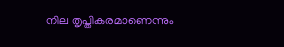നില തൃപ്തികരമാണെന്നും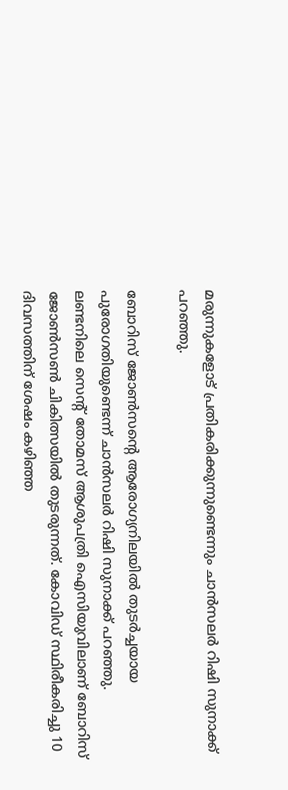മരുന്നുകളോട് പ്രതികരിക്കുന്നുണ്ടെന്നും ചാന്‍സലര്‍ റിഷി സുനാക്ക് പറഞ്ഞു.

ബോറിസ് ജോണ്‍സന്റെ ആരോഗ്യനിലയില്‍ തുടര്‍ച്ചയായ പുരോഗതിയുണ്ടെന്ന് ചാന്‍സലര്‍ റിഷി സുനാക്ക് പറഞ്ഞു. ലണ്ടനിലെ സെന്റ് തോമസ് ആശുപത്രി ഐസിയുവിലാണ് ബോറിസ് ജോണ്‍സണ്‍ ചികിത്സയില്‍ തുടരുന്നത്. കോവിഡ് സ്ഥിരീകരിച്ചു 10 ദിവസത്തിന് ശേഷം കഴിഞ്ഞ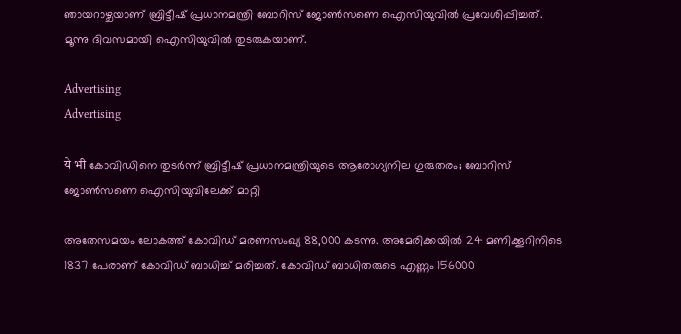ഞായറാഴ്ചയാണ് ബ്രിട്ടീഷ്‍ പ്രധാനമന്ത്രി ബോറിസ് ജോണ്‍സണെ ഐസിയുവില്‍ പ്രവേശിപ്പിച്ചത്. മൂന്നു ദിവസമായി ഐസിയുവില്‍ തുടരുകയാണ്.

Advertising
Advertising

ये भी കോവിഡിനെ തുടര്‍ന്ന് ബ്രിട്ടീഷ് പ്രധാനമന്ത്രിയുടെ ആരോഗ്യനില ഗുരുതരം; ബോറിസ് ജോണ്‍സണെ ഐസിയുവിലേക്ക് മാറ്റി

അതേസമയം ലോകത്ത് കോവിഡ് മരണസംഖ്യ 88,000 കടന്നു. അമേരിക്കയില്‍ 24 മണിക്കൂറിനിടെ 1837 പേരാണ് കോവിഡ് ബാധിച്ച് മരിച്ചത്. കോവിഡ് ബാധിതരുടെ എണ്ണം 156000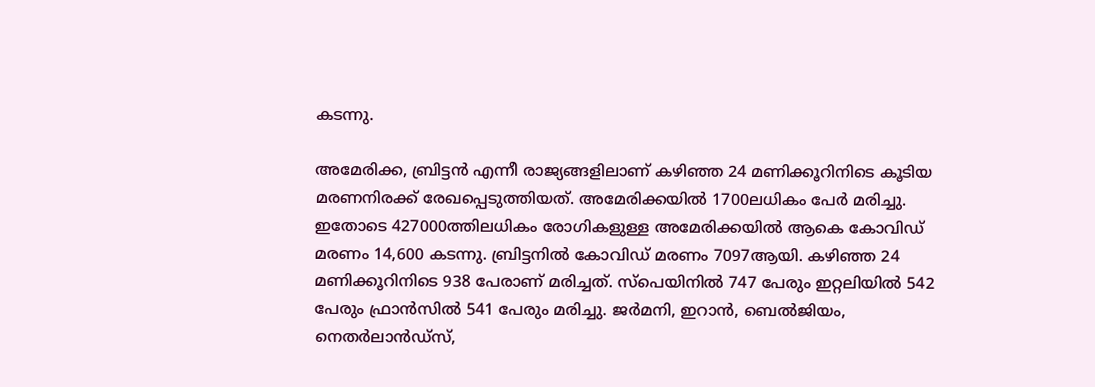കടന്നു.

അമേരിക്ക, ബ്രിട്ടന്‍ എന്നീ രാജ്യങ്ങളിലാണ് കഴിഞ്ഞ 24 മണിക്കൂറിനിടെ കൂടിയ മരണനിരക്ക് രേഖപ്പെടുത്തിയത്. അമേരിക്കയില്‍ 1700ലധികം പേര്‍ മരിച്ചു. ഇതോടെ 427000ത്തിലധികം രോഗികളുള്ള അമേരിക്കയില്‍ ആകെ കോവിഡ് മരണം 14,600 കടന്നു. ബ്രിട്ടനില്‍ കോവിഡ് മരണം 7097ആയി. കഴിഞ്ഞ 24 മണിക്കൂറിനിടെ 938 പേരാണ് മരിച്ചത്. സ്‍പെയിനില്‍ 747 പേരും ഇറ്റലിയില്‍ 542 പേരും ഫ്രാന്‍സില്‍ 541 പേരും മരിച്ചു. ജര്‍മനി, ഇറാന്‍, ബെല്‍ജിയം, നെതര്‍ലാന്‍ഡ്സ്,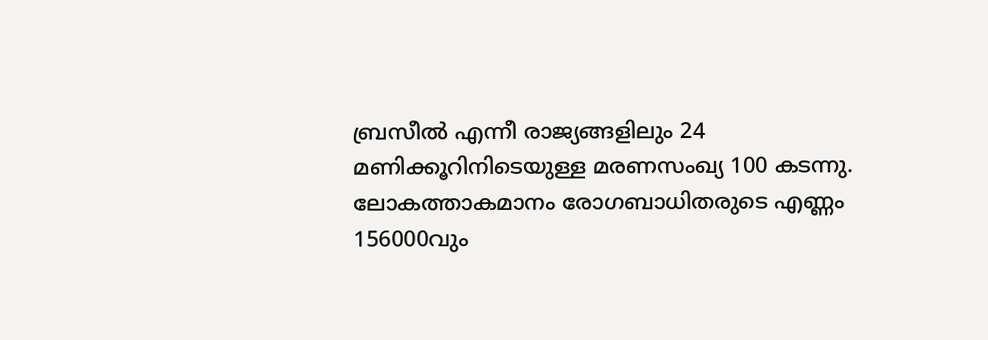ബ്രസീല്‍ എന്നീ രാജ്യങ്ങളിലും 24 മണിക്കൂറിനിടെയുള്ള മരണസംഖ്യ 100 കടന്നു. ലോകത്താകമാനം രോഗബാധിതരുടെ എണ്ണം 156000വും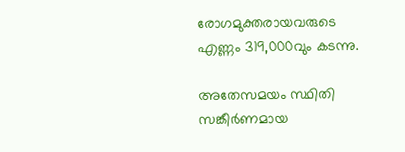രോഗമുക്തരായവരുടെ എണ്ണം 319,000വും കടന്നു.

അതേസമയം സ്ഥിതി സങ്കീര്‍ണമായ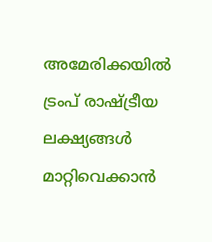അമേരിക്കയില്‍ ട്രംപ് രാഷ്ട്രീയ ലക്ഷ്യങ്ങള്‍ മാറ്റിവെക്കാന്‍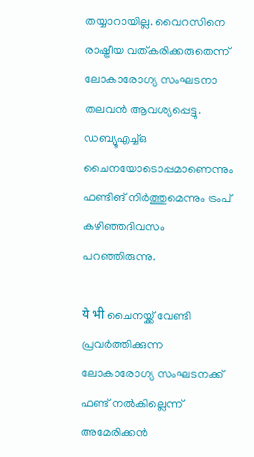തയ്യാറായില്ല. വൈറസിനെ രാഷ്ട്രീയ വത്കരിക്കരുതെന്ന് ലോകാരോഗ്യ സംഘടനാ തലവന്‍ ആവശ്യപ്പെട്ടു. ഡബ്യൂഎച്ച്ഒ ചൈനയോടൊപ്പമാണെന്നും ഫണ്ടിങ് നിര്‍ത്തുമെന്നും ട്രംപ് കഴിഞ്ഞദിവസം പറഞ്ഞിരുന്നു.

ये भी ചൈനയ്ക്ക് വേണ്ടി പ്രവര്‍ത്തിക്കുന്ന ലോകാരോഗ്യ സംഘടനക്ക് ഫണ്ട് നല്‍കില്ലെന്ന് അമേരിക്കന്‍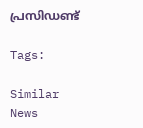പ്രസിഡണ്ട്

Tags:

Similar News